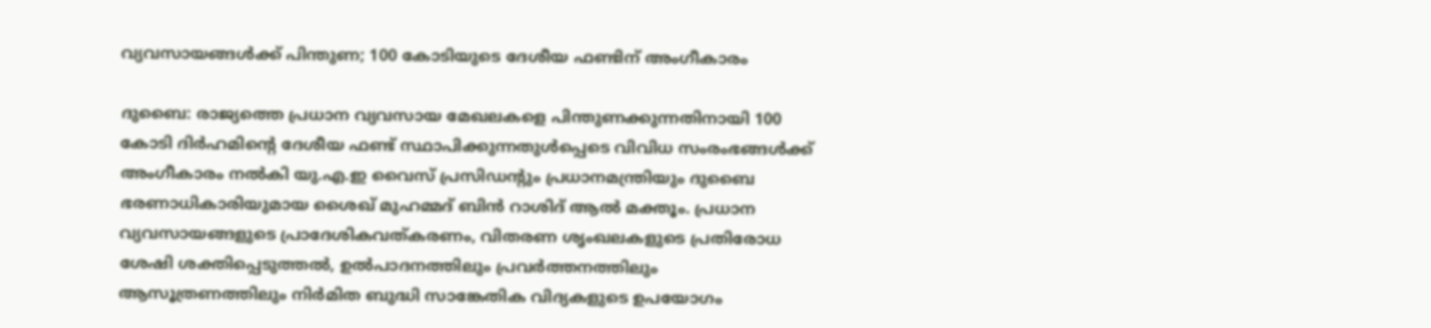വ്യവസായങ്ങൾക്ക് പിന്തുണ; 100 കോടിയുടെ ദേശീയ ഫണ്ടിന് അംഗീകാരം

ദുബൈ: രാജ്യത്തെ പ്രധാന വ്യവസായ മേഖലകളെ പിന്തുണക്കുന്നതിനായി 100 കോടി ദിർഹമിന്‍റെ ദേശീയ ഫണ്ട് സ്ഥാപിക്കുന്നതുൾപ്പെടെ വിവിധ സംരംഭങ്ങൾക്ക് അംഗീകാരം നൽകി യു.എ.ഇ വൈസ് പ്രസിഡന്‍റും പ്രധാനമന്ത്രിയും ദുബൈ ഭരണാധികാരിയുമായ ശൈഖ് മുഹമ്മദ് ബിൻ റാശിദ് ആൽ മക്തൂം. പ്രധാന വ്യവസായങ്ങളുടെ പ്രാദേശികവത്കരണം, വിതരണ ശൃംഖലകളുടെ പ്രതിരോധ ശേഷി ശക്തിപ്പെടുത്തൽ, ഉൽപാദനത്തിലും പ്രവർത്തനത്തിലും ആസൂത്രണത്തിലും നിർമിത ബുദ്ധി സാങ്കേതിക വിദ്യകളുടെ ഉപയോഗം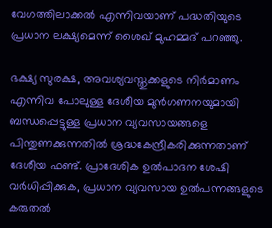വേഗത്തിലാക്കൽ എന്നിവയാണ് പദ്ധതിയുടെ പ്രധാന ലക്ഷ്യമെന്ന് ശൈഖ് മുഹമ്മദ് പറഞ്ഞു.

ഭക്ഷ്യ സുരക്ഷ, അവശ്യവസ്തുക്കളുടെ നിർമാണം എന്നിവ പോലുള്ള ദേശീയ മുൻഗണനയുമായി ബന്ധപ്പെട്ടുള്ള പ്രധാന വ്യവസായങ്ങളെ പിന്തുണക്കുന്നതിൽ ശ്രദ്ധകേന്ദ്രീകരിക്കുന്നതാണ് ദേശീയ ഫണ്ട്. പ്രാദേശിക ഉൽപാദന ശേഷി വർധിപ്പിക്കുക, പ്രധാന വ്യവസായ ഉൽപന്നങ്ങളുടെ കരുതൽ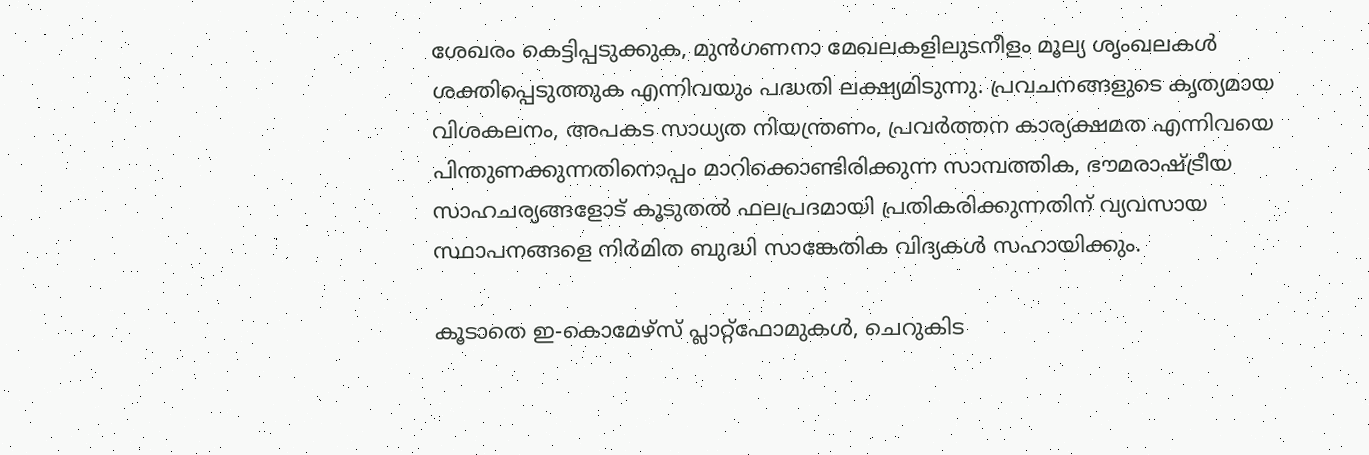ശേഖരം കെട്ടിപ്പടുക്കുക, മുൻഗണനാ മേഖലകളിലുടനീളം മൂല്യ ശൃംഖലകൾ ശക്തിപ്പെടുത്തുക എന്നിവയും പദ്ധതി ലക്ഷ്യമിടുന്നു. പ്രവചനങ്ങളുടെ കൃത്യമായ വിശകലനം, അപകട സാധ്യത നിയന്ത്രണം, പ്രവർത്തന കാര്യക്ഷമത എന്നിവയെ പിന്തുണക്കുന്നതിനൊപ്പം മാറിക്കൊണ്ടിരിക്കുന്ന സാമ്പത്തിക, ഭൗമരാഷ്ട്രീയ സാഹചര്യങ്ങളോട് കൂടുതൽ ഫലപ്രദമായി പ്രതികരിക്കുന്നതിന് വ്യവസായ സ്ഥാപനങ്ങളെ നിർമിത ബുദ്ധി സാങ്കേതിക വിദ്യകൾ സഹായിക്കും.

കൂടാതെ ഇ-കൊമേഴ്സ് പ്ലാറ്റ്ഫോമുകൾ, ചെറുകിട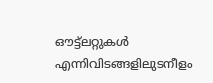ഔട്ട്ലറ്റുകൾ എന്നിവിടങ്ങളിലുടനീളം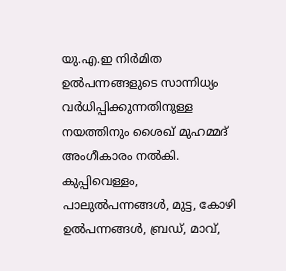യു.എ.ഇ നിർമിത ഉൽപന്നങ്ങളുടെ സാന്നിധ്യം വർധിപ്പിക്കുന്നതിനുള്ള നയത്തിനും ശൈഖ് മുഹമ്മദ് അംഗീകാരം നൽകി. കുപ്പിവെള്ളം, പാലുൽപന്നങ്ങൾ, മുട്ട, കോഴി ഉൽപന്നങ്ങൾ, ബ്രഡ്, മാവ്,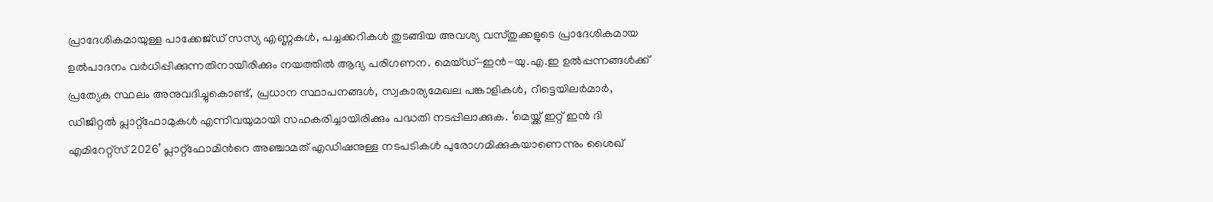പ്രാദേശികമായുള്ള പാക്കേജ്ഡ് സസ്യ എണ്ണകൾ, പച്ചക്കറികൾ തുടങ്ങിയ അവശ്യ വസ്തുക്കളുടെ പ്രാദേശികമായ ഉൽപാദനം വർധിപ്പിക്കുന്നതിനായിരിക്കും നയത്തിൽ ആദ്യ പരിഗണന. മെയ്ഡ്-ഇൻ-യു.എ.ഇ ഉൽപ്പന്നങ്ങൾക്ക് പ്രത്യേക സ്ഥലം അനുവദിച്ചുകൊണ്ട്, പ്രധാന സ്ഥാപനങ്ങൾ, സ്വകാര്യമേഖല പങ്കാളികൾ, റീട്ടെയിലർമാർ, ഡിജിറ്റൽ പ്ലാറ്റ്‌ഫോമുകൾ എന്നിവയുമായി സഹകരിച്ചായിരിക്കും പദ്ധതി നടപ്പിലാക്കുക. ‘മെയ്ക്ക് ഇറ്റ് ഇൻ ദി എമിറേറ്റ്സ് 2026’ പ്ലാറ്റ്ഫോമിന്‍റെ അഞ്ചാമത് എഡിഷനുള്ള നടപടികൾ പുരോഗമിക്കുകയാണെന്നും ശൈഖ്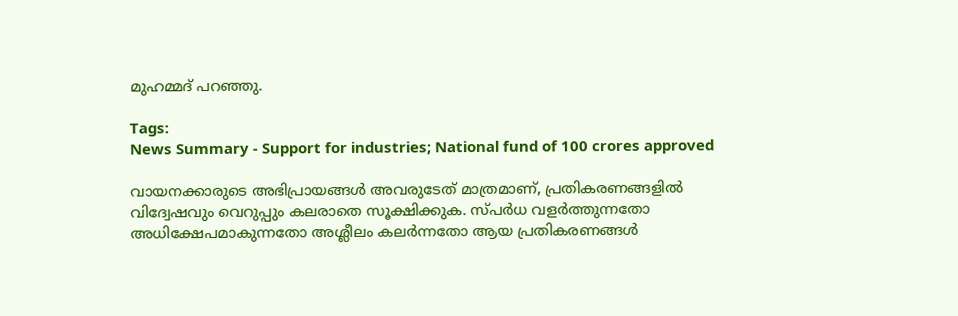മുഹമ്മദ് പറഞ്ഞു.

Tags:
News Summary - Support for industries; National fund of 100 crores approved

വായനക്കാരുടെ അഭിപ്രായങ്ങള്‍ അവരുടേത് മാത്രമാണ്, പ്രതികരണങ്ങളിൽ വിദ്വേഷവും വെറുപ്പും കലരാതെ സൂക്ഷിക്കുക. സ്പർധ വളർത്തുന്നതോ അധിക്ഷേപമാകുന്നതോ അശ്ലീലം കലർന്നതോ ആയ പ്രതികരണങ്ങൾ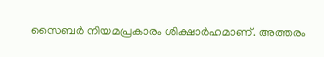സൈബർ നിയമപ്രകാരം ശിക്ഷാർഹമാണ്. അത്തരം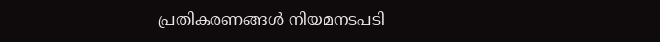പ്രതികരണങ്ങൾ നിയമനടപടി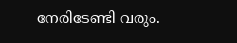നേരിടേണ്ടി വരും.